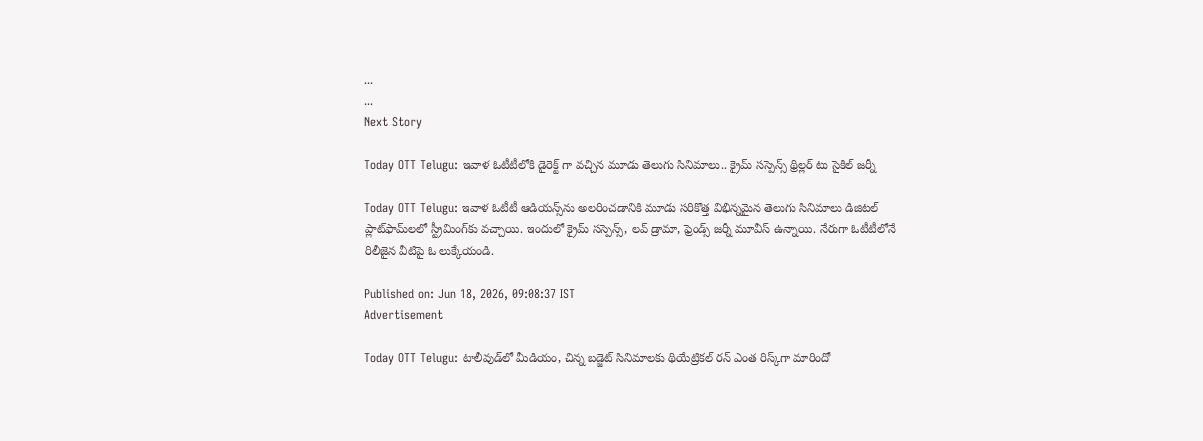...
...
Next Story

Today OTT Telugu: ఇవాళ ఓటీటీలోకి డైరెక్ట్ గా వచ్చిన మూడు తెలుగు సినిమాలు.. క్రైమ్ సస్పెన్స్ థ్రిల్లర్ టు సైకిల్ జర్నీ

Today OTT Telugu: ఇవాళ ఓటీటీ ఆడియన్స్‌ను అలరించడానికి మూడు సరికొత్త విభిన్నమైన తెలుగు సినిమాలు డిజిటల్ ప్లాట్‌ఫామ్‌లలో స్ట్రీమింగ్‌కు వచ్చాయి. ఇందులో క్రైమ్ సస్పెన్స్, లవ్ డ్రామా, ఫ్రెండ్స్ జర్నీ మూవీస్ ఉన్నాయి. నేరుగా ఓటీటీలోనే రిలీజైన వీటిపై ఓ లుక్కేయండి.

Published on: Jun 18, 2026, 09:08:37 IST
Advertisement

Today OTT Telugu: టాలీవుడ్‌లో మీడియం, చిన్న బడ్జెట్ సినిమాలకు థియేట్రికల్ రన్ ఎంత రిస్క్‌గా మారిందో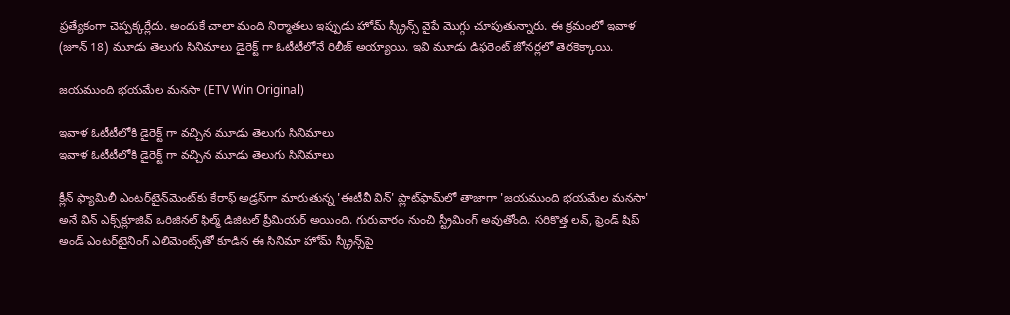ప్రత్యేకంగా చెప్పక్కర్లేదు. అందుకే చాలా మంది నిర్మాతలు ఇప్పుడు హోమ్ స్క్రీన్స్ వైపే మొగ్గు చూపుతున్నారు. ఈ క్రమంలో ఇవాళ (జూన్ 18) మూడు తెలుగు సినిమాలు డైరెక్ట్ గా ఓటీటీలోనే రిలీజ్ అయ్యాయి. ఇవి మూడు డిఫరెంట్ జోనర్లలో తెరకెక్కాయి.

జయముంది భయమేల మనసా (ETV Win Original)

ఇవాళ ఓటీటీలోకి డైరెక్ట్ గా వచ్చిన మూడు తెలుగు సినిమాలు
ఇవాళ ఓటీటీలోకి డైరెక్ట్ గా వచ్చిన మూడు తెలుగు సినిమాలు

క్లీన్ ఫ్యామిలీ ఎంటర్‌టైన్‌మెంట్‌కు కేరాఫ్ అడ్రస్‌గా మారుతున్న 'ఈటీవీ విన్' ప్లాట్‌ఫామ్‌లో తాజాగా 'జయముంది భయమేల మనసా' అనే విన్ ఎక్స్‌క్లూజివ్ ఒరిజినల్ ఫిల్మ్ డిజిటల్ ప్రీమియర్ అయింది. గురువారం నుంచి స్ట్రీమింగ్ అవుతోంది. సరికొత్త లవ్, ఫ్రెండ్ షిప్ అండ్ ఎంటర్‌టైనింగ్ ఎలిమెంట్స్‌తో కూడిన ఈ సినిమా హోమ్ స్క్రీన్స్‌పై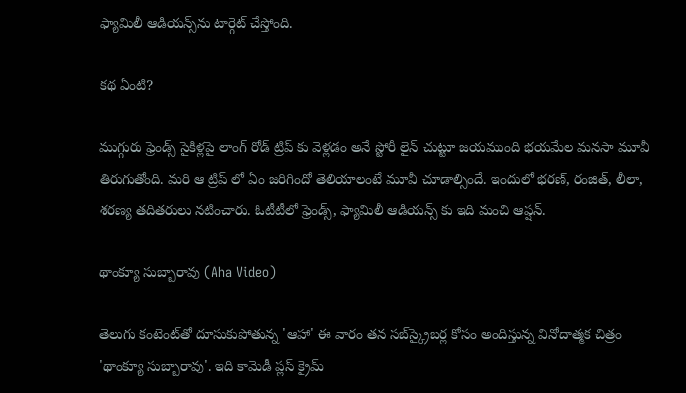ఫ్యామిలీ ఆడియన్స్‌ను టార్గెట్ చేస్తోంది.

కథ ఏంటి?

ముగ్గురు ఫ్రెండ్స్ సైకిళ్లపై లాంగ్ రోడ్ ట్రిప్ కు వెళ్లడం అనే స్టోరీ లైన్ చుట్టూ జయముంది భయమేల మనసా మూవీ తిరుగుతోంది. మరి ఆ ట్రిప్ లో ఏం జరిగిందో తెలియాలంటే మూవీ చూడాల్సిందే. ఇందులో భరణ్, రంజిత్, లీలా, శరణ్య తదితరులు నటించారు. ఓటీటీలో ఫ్రెండ్స్, ఫ్యామిలీ ఆడియన్స్ కు ఇది మంచి ఆప్షన్.

థాంక్యూ సుబ్బారావు (Aha Video)

తెలుగు కంటెంట్‌తో దూసుకుపోతున్న 'ఆహా' ఈ వారం తన సబ్‌స్క్రైబర్ల కోసం అందిస్తున్న వినోదాత్మక చిత్రం 'థాంక్యూ సుబ్బారావు'. ఇది కామెడీ ప్లస్ క్రైమ్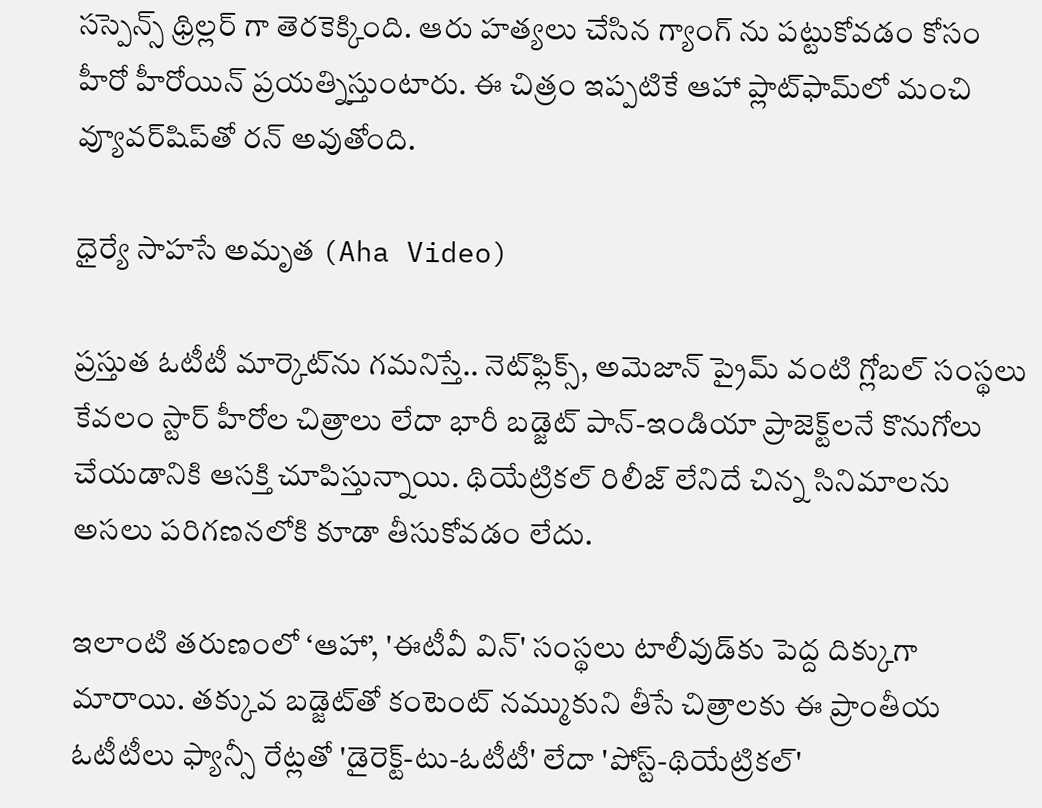సస్పెన్స్ థ్రిల్లర్ గా తెరకెక్కింది. ఆరు హత్యలు చేసిన గ్యాంగ్ ను పట్టుకోవడం కోసం హీరో హీరోయిన్ ప్రయత్నిస్తుంటారు. ఈ చిత్రం ఇప్పటికే ఆహా ప్లాట్‌ఫామ్‌లో మంచి వ్యూవర్‌షిప్‌తో రన్ అవుతోంది.

ధైర్యే సాహసే అమృత (Aha Video)

ప్రస్తుత ఓటీటీ మార్కెట్‌ను గమనిస్తే.. నెట్‌ఫ్లిక్స్, అమెజాన్ ప్రైమ్ వంటి గ్లోబల్ సంస్థలు కేవలం స్టార్ హీరోల చిత్రాలు లేదా భారీ బడ్జెట్ పాన్-ఇండియా ప్రాజెక్ట్‌లనే కొనుగోలు చేయడానికి ఆసక్తి చూపిస్తున్నాయి. థియేట్రికల్ రిలీజ్ లేనిదే చిన్న సినిమాలను అసలు పరిగణనలోకి కూడా తీసుకోవడం లేదు.

ఇలాంటి తరుణంలో ‘ఆహా’, 'ఈటీవీ విన్' సంస్థలు టాలీవుడ్‌కు పెద్ద దిక్కుగా మారాయి. తక్కువ బడ్జెట్‌తో కంటెంట్ నమ్ముకుని తీసే చిత్రాలకు ఈ ప్రాంతీయ ఓటీటీలు ఫ్యాన్సీ రేట్లతో 'డైరెక్ట్-టు-ఓటీటీ' లేదా 'పోస్ట్-థియేట్రికల్'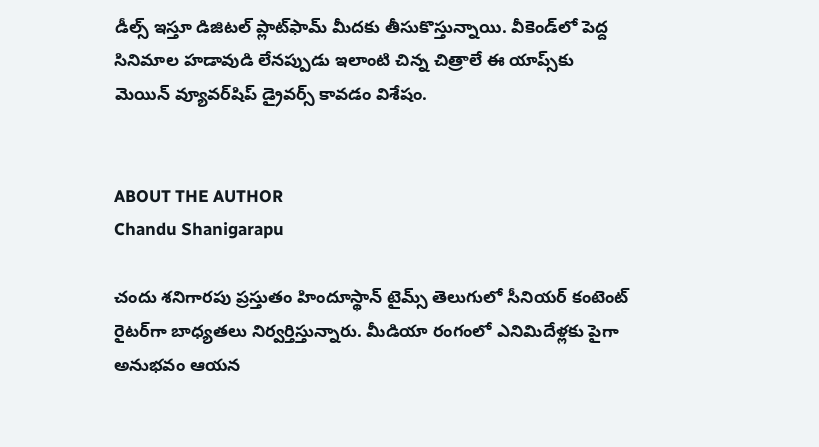డీల్స్ ఇస్తూ డిజిటల్ ప్లాట్‌ఫామ్‌ మీదకు తీసుకొస్తున్నాయి. వీకెండ్‌లో పెద్ద సినిమాల హడావుడి లేనప్పుడు ఇలాంటి చిన్న చిత్రాలే ఈ యాప్స్‌కు మెయిన్ వ్యూవర్‌షిప్ డ్రైవర్స్ కావడం విశేషం.


ABOUT THE AUTHOR
Chandu Shanigarapu

చందు శనిగారపు ప్రస్తుతం హిందూస్థాన్ టైమ్స్ తెలుగులో సీనియర్ కంటెంట్ రైట‌ర్‌గా బాధ్యతలు నిర్వర్తిస్తున్నారు. మీడియా రంగంలో ఎనిమిదేళ్లకు పైగా అనుభవం ఆయన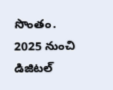సొంతం. 2025 నుంచి డిజిటల్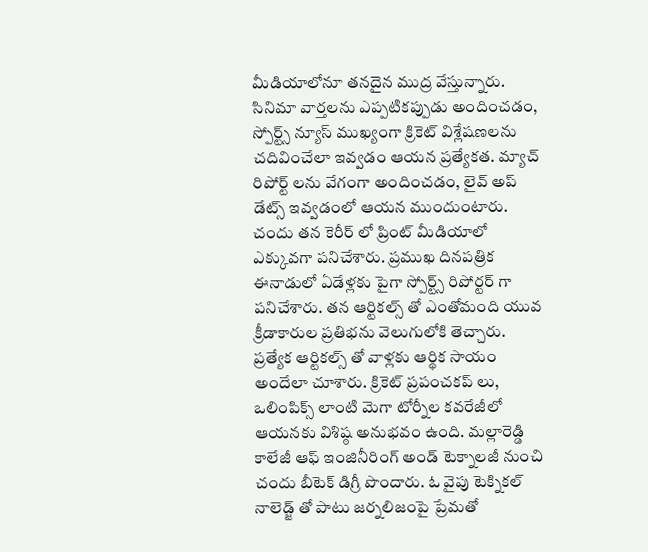మీడియాలోనూ తనదైన ముద్ర వేస్తున్నారు. సినిమా వార్తలను ఎప్పటికప్పుడు అందించడం, స్పోర్ట్స్ న్యూస్ ముఖ్యంగా క్రికెట్ విశ్లేషణలను చదివించేలా ఇవ్వడం ఆయన ప్రత్యేకత. మ్యాచ్ రిపోర్ట్ లను వేగంగా అందించడం, లైవ్ అప్ డేట్స్ ఇవ్వడంలో ఆయన ముందుంటారు. చందు తన కెరీర్ లో ప్రింట్ మీడియాలో ఎక్కువగా పనిచేశారు. ప్రముఖ దినపత్రిక ఈనాడులో ఏడేళ్లకు పైగా స్పోర్ట్స్ రిపోర్టర్ గా పనిచేశారు. తన ఆర్టికల్స్ తో ఎంతోమంది యువ క్రీడాకారుల ప్రతిభను వెలుగులోకి తెచ్చారు. ప్రత్యేక ఆర్టికల్స్ తో వాళ్లకు ఆర్థిక సాయం అందేలా చూశారు. క్రికెట్ ప్రపంచకప్ లు, ఒలింపిక్స్ లాంటి మెగా టోర్నీల కవరేజీలో ఆయనకు విశిష్ఠ అనుభవం ఉంది. మల్లారెడ్డి కాలేజీ ఆఫ్ ఇంజినీరింగ్ అండ్ టెక్నాలజీ నుంచి చందు బీటెక్ డిగ్రీ పొందారు. ఓ వైపు టెక్నికల్ నాలెడ్జ్ తో పాటు జర్నలిజంపై ప్రేమతో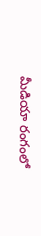మీడియా రంగంలో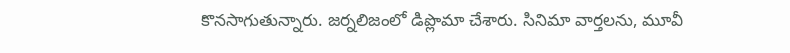కొనసాగుతున్నారు. జర్నలిజంలో డిప్లొమా చేశారు. సినిమా వార్తలను, మూవీ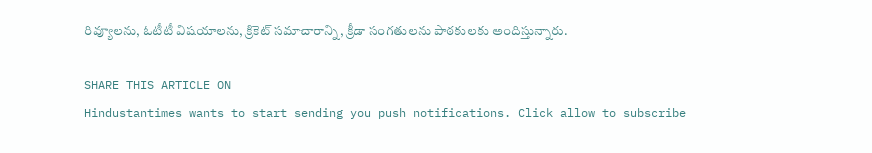రివ్యూలను, ఓటీటీ విషయాలను, క్రికెట్ సమాచారాన్ని, క్రీడా సంగతులను పాఠకులకు అందిస్తున్నారు.

SHARE THIS ARTICLE ON
Hindustantimes wants to start sending you push notifications. Click allow to subscribe